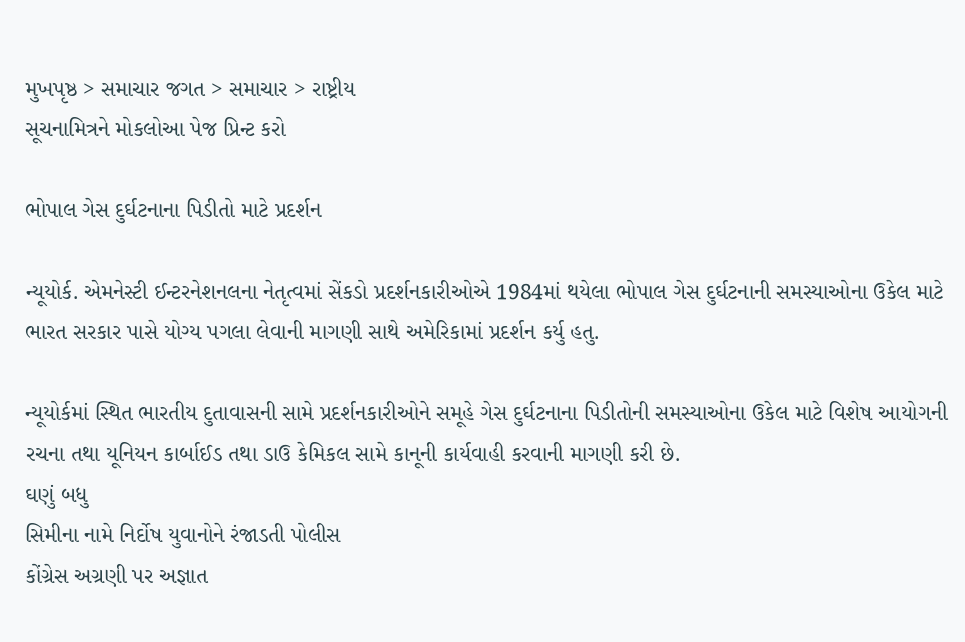મુખપૃષ્ઠ > સમાચાર જગત > સમાચાર > રાષ્ટ્રીય
સૂચનામિત્રને મોકલોઆ પેજ પ્રિન્ટ કરો

ભોપાલ ગેસ દુર્ઘટનાના પિડીતો માટે પ્રદર્શન

ન્યૂયોર્ક. એમનેસ્ટી ઈન્ટરનેશનલના નેતૃત્વમાં સેંકડો પ્રદર્શનકારીઓએ 1984માં થયેલા ભોપાલ ગેસ દુર્ઘટનાની સમસ્યાઓના ઉકેલ માટે ભારત સરકાર પાસે યોગ્ય પગલા લેવાની માગણી સાથે અમેરિકામાં પ્રદર્શન કર્યુ હતુ.

ન્યૂયોર્કમાં સ્થિત ભારતીય દુતાવાસની સામે પ્રદર્શનકારીઓને સમૂહે ગેસ દુર્ઘટનાના પિડીતોની સમસ્યાઓના ઉકેલ માટે વિશેષ આયોગની રચના તથા યૂનિયન કાર્બાઈડ તથા ડાઉ કેમિકલ સામે કાનૂની કાર્યવાહી કરવાની માગણી કરી છે.
ઘણું બધુ
સિમીના નામે નિર્દોષ યુવાનોને રંજાડતી પોલીસ
કોંગ્રેસ અગ્રણી પર અજ્ઞાત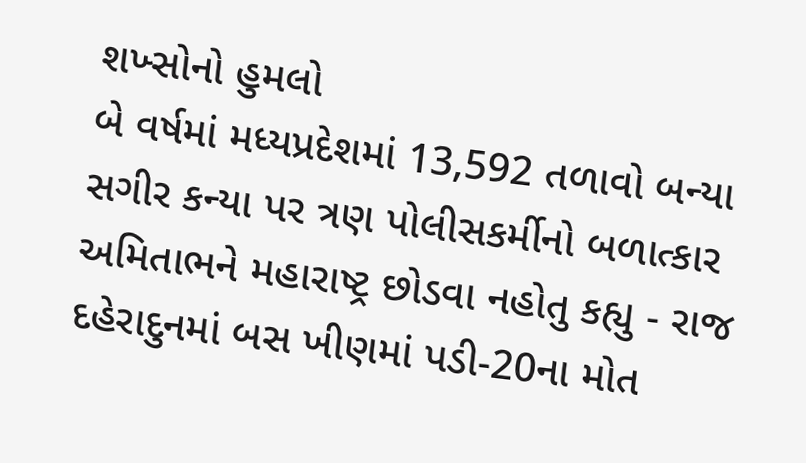શખ્સોનો હુમલો
બે વર્ષમાં મધ્યપ્રદેશમાં 13,592 તળાવો બન્યા
સગીર કન્યા પર ત્રણ પોલીસકર્મીનો બળાત્કાર
અમિતાભને મહારાષ્ટ્ર છોડવા નહોતુ કહ્યુ - રાજ
દહેરાદુનમાં બસ ખીણમાં પડી-20ના મોત